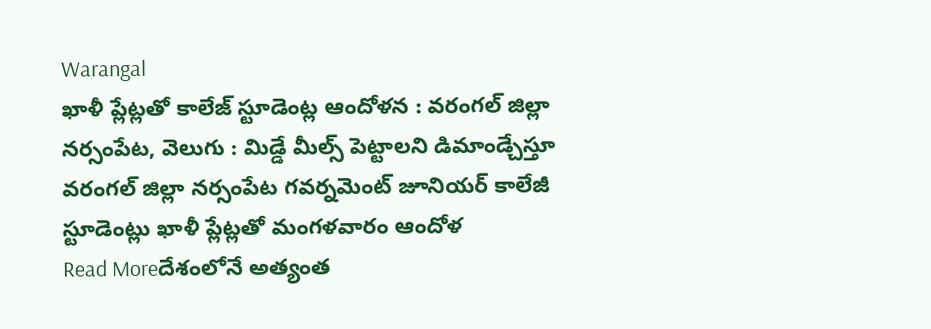Warangal
ఖాళీ ప్లేట్లతో కాలేజ్ స్టూడెంట్ల ఆందోళన : వరంగల్ జిల్లా
నర్సంపేట, వెలుగు : మిడ్డే మీల్స్ పెట్టాలని డిమాండ్చేస్తూ వరంగల్ జిల్లా నర్సంపేట గవర్నమెంట్ జూనియర్ కాలేజీ స్టూడెంట్లు ఖాళీ ప్లేట్లతో మంగళవారం ఆందోళ
Read Moreదేశంలోనే అత్యంత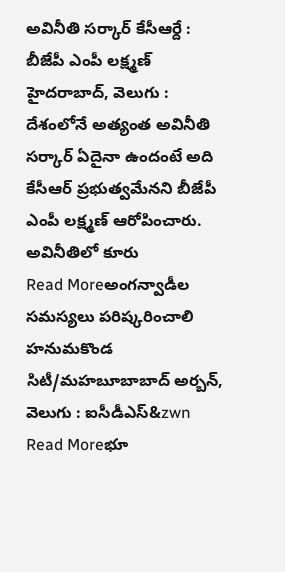అవినీతి సర్కార్ కేసీఆర్దే : బీజేపీ ఎంపీ లక్ష్మణ్
హైదరాబాద్, వెలుగు : దేశంలోనే అత్యంత అవినీతి సర్కార్ ఏదైనా ఉందంటే అది కేసీఆర్ ప్రభుత్వమేనని బీజేపీ ఎంపీ లక్ష్మణ్ ఆరోపించారు. అవినీతిలో కూరు
Read Moreఅంగన్వాడీల సమస్యలు పరిష్కరించాలి
హనుమకొండ సిటీ/మహబూబాబాద్ అర్బన్, వెలుగు : ఐసీడీఎస్&zwn
Read Moreభూ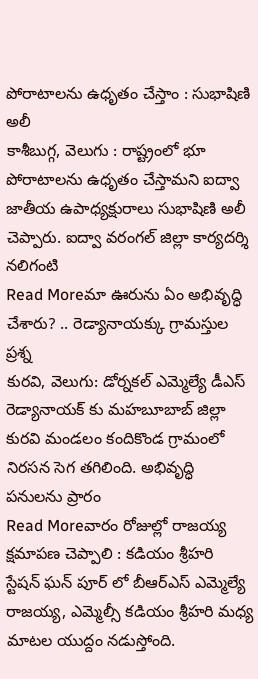పోరాటాలను ఉధృతం చేస్తాం : సుభాషిణి అలీ
కాశీబుగ్గ, వెలుగు : రాష్ట్రంలో భూ పోరాటాలను ఉధృతం చేస్తామని ఐద్వా జాతీయ ఉపాధ్యక్షురాలు సుభాషిణి అలీ చెప్పారు. ఐద్వా వరంగల్ జిల్లా కార్యదర్శి నలిగంటి
Read Moreమా ఊరును ఏం అభివృద్ధి చేశారు? .. రెడ్యానాయక్కు గ్రామస్తుల ప్రశ్న
కురవి, వెలుగు: డోర్నకల్ ఎమ్మెల్యే డీఎస్ రెడ్యానాయక్ కు మహబూబాబ్ జిల్లా కురవి మండలం కందికొండ గ్రామంలో నిరసన సెగ తగిలింది. అభివృద్ధి పనులను ప్రారం
Read Moreవారం రోజుల్లో రాజయ్య క్షమాపణ చెప్పాలి : కడియం శ్రీహరి
స్టేషన్ ఘన్ పూర్ లో బీఆర్ఎస్ ఎమ్మెల్యే రాజయ్య, ఎమ్మెల్సీ కడియం శ్రీహరి మధ్య మాటల యుద్దం నడుస్తోంది.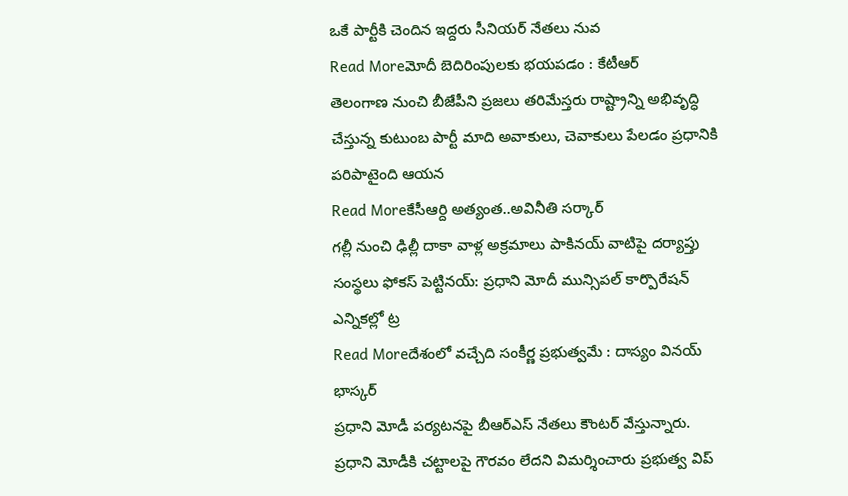ఒకే పార్టీకి చెందిన ఇద్దరు సీనియర్ నేతలు నువ
Read Moreమోదీ బెదిరింపులకు భయపడం : కేటీఆర్
తెలంగాణ నుంచి బీజేపీని ప్రజలు తరిమేస్తరు రాష్ట్రాన్ని అభివృద్ధి చేస్తున్న కుటుంబ పార్టీ మాది అవాకులు, చెవాకులు పేలడం ప్రధానికి పరిపాటైంది ఆయన
Read Moreకేసీఆర్ది అత్యంత..అవినీతి సర్కార్
గల్లీ నుంచి ఢిల్లీ దాకా వాళ్ల అక్రమాలు పాకినయ్ వాటిపై దర్యాప్తు సంస్థలు ఫోకస్ పెట్టినయ్: ప్రధాని మోదీ మున్సిపల్ కార్పొరేషన్ ఎన్నికల్లో ట్ర
Read Moreదేశంలో వచ్చేది సంకీర్ణ ప్రభుత్వమే : దాస్యం వినయ్ భాస్కర్
ప్రధాని మోడీ పర్యటనపై బీఆర్ఎస్ నేతలు కౌంటర్ వేస్తున్నారు. ప్రధాని మోడీకి చట్టాలపై గౌరవం లేదని విమర్శించారు ప్రభుత్వ విప్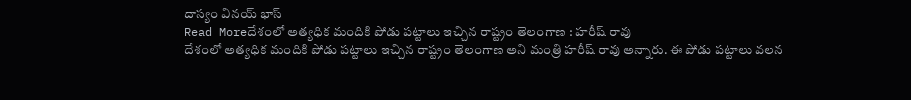దాస్యం వినయ్ భాస్
Read Moreదేశంలో అత్యధిక మందికి పోడు పట్టాలు ఇచ్చిన రాష్ట్రం తెలంగాణ : హరీష్ రావు
దేశంలో అత్యధిక మందికి పోడు పట్టాలు ఇచ్చిన రాష్ట్రం తెలంగాణ అని మంత్రి హరీష్ రావు అన్నారు. ఈ పోడు పట్టాలు వలన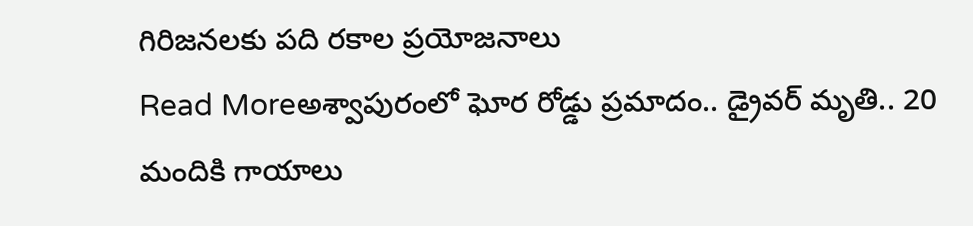గిరిజనలకు పది రకాల ప్రయోజనాలు
Read Moreఅశ్వాపురంలో ఘోర రోడ్డు ప్రమాదం.. డ్రైవర్ మృతి.. 20 మందికి గాయాలు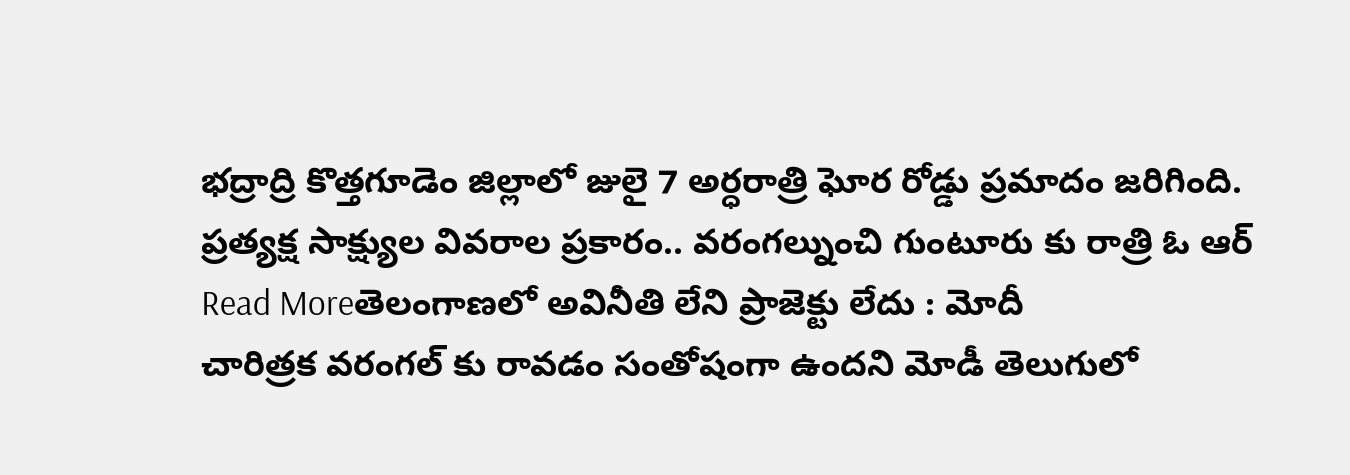భద్రాద్రి కొత్తగూడెం జిల్లాలో జులై 7 అర్ధరాత్రి ఘోర రోడ్డు ప్రమాదం జరిగింది. ప్రత్యక్ష సాక్ష్యుల వివరాల ప్రకారం.. వరంగల్నుంచి గుంటూరు కు రాత్రి ఓ ఆర్
Read Moreతెలంగాణలో అవినీతి లేని ప్రాజెక్టు లేదు : మోదీ
చారిత్రక వరంగల్ కు రావడం సంతోషంగా ఉందని మోడీ తెలుగులో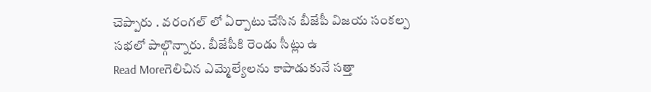చెప్పారు . వరంగల్ లో ఏర్పాటు చేసిన బీజేపీ విజయ సంకల్ప సభలో పాల్గొన్నారు. బీజేపీకి రెండు సీట్లు ఉ
Read Moreగెలిచిన ఎమ్మెల్యేలను కాపాడుకునే సత్తా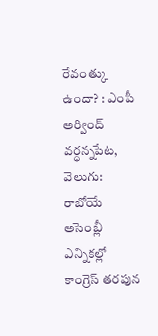రేవంత్కు ఉందా? : ఎంపీ అర్వింద్
వర్ధన్నపేట, వెలుగు: రాబోయే అసెంబ్లీ ఎన్నికల్లో కాంగ్రెస్ తరపున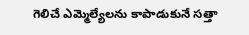గెలిచే ఎమ్మెల్యేలను కాపాడుకునే సత్తా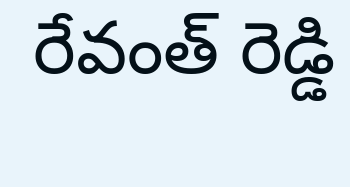రేవంత్ రెడ్డి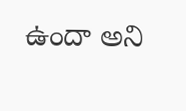ఉందా అని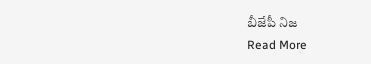బీజేపీ నిజ
Read More